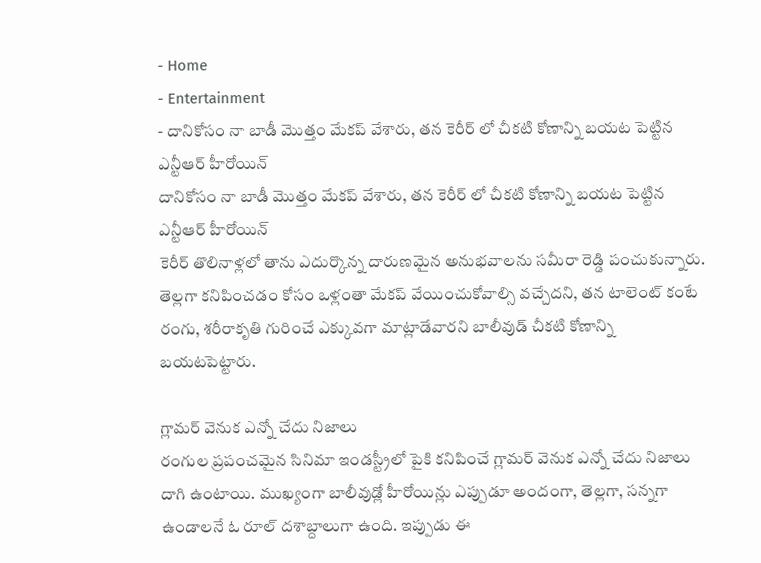- Home
- Entertainment
- దానికోసం నా బాడీ మొత్తం మేకప్ వేశారు, తన కెరీర్ లో చీకటి కోణాన్ని బయట పెట్టిన ఎన్టీఆర్ హీరోయిన్
దానికోసం నా బాడీ మొత్తం మేకప్ వేశారు, తన కెరీర్ లో చీకటి కోణాన్ని బయట పెట్టిన ఎన్టీఆర్ హీరోయిన్
కెరీర్ తొలినాళ్లలో తాను ఎదుర్కొన్న దారుణమైన అనుభవాలను సమీరా రెడ్డి పంచుకున్నారు. తెల్లగా కనిపించడం కోసం ఒళ్లంతా మేకప్ వేయించుకోవాల్సి వచ్చేదని, తన టాలెంట్ కంటే రంగు, శరీరాకృతి గురించే ఎక్కువగా మాట్లాడేవారని బాలీవుడ్ చీకటి కోణాన్ని బయటపెట్టారు.

గ్లామర్ వెనుక ఎన్నో చేదు నిజాలు
రంగుల ప్రపంచమైన సినిమా ఇండస్ట్రీలో పైకి కనిపించే గ్లామర్ వెనుక ఎన్నో చేదు నిజాలు దాగి ఉంటాయి. ముఖ్యంగా బాలీవుడ్లో హీరోయిన్లు ఎప్పుడూ అందంగా, తెల్లగా, సన్నగా ఉండాలనే ఓ రూల్ దశాబ్దాలుగా ఉంది. ఇప్పుడు ఈ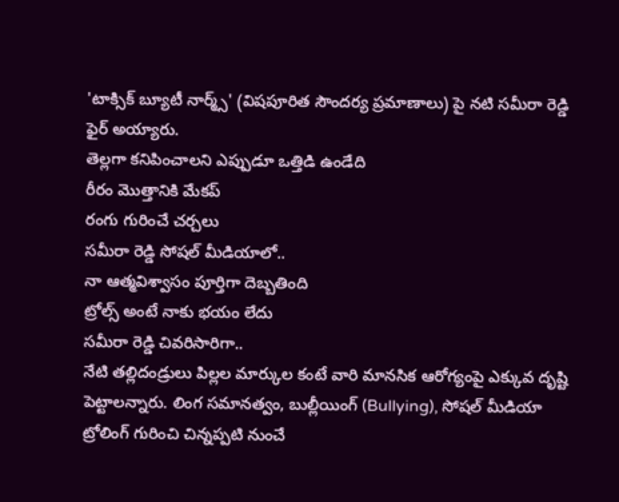'టాక్సిక్ బ్యూటీ నార్మ్స్' (విషపూరిత సౌందర్య ప్రమాణాలు) పై నటి సమీరా రెడ్డి ఫైర్ అయ్యారు.
తెల్లగా కనిపించాలని ఎప్పుడూ ఒత్తిడి ఉండేది
రీరం మొత్తానికి మేకప్
రంగు గురించే చర్చలు
సమీరా రెడ్డి సోషల్ మీడియాలో..
నా ఆత్మవిశ్వాసం పూర్తిగా దెబ్బతింది
ట్రోల్స్ అంటే నాకు భయం లేదు
సమీరా రెడ్డి చివరిసారిగా..
నేటి తల్లిదండ్రులు పిల్లల మార్కుల కంటే వారి మానసిక ఆరోగ్యంపై ఎక్కువ దృష్టి పెట్టాలన్నారు. లింగ సమానత్వం, బుల్లీయింగ్ (Bullying), సోషల్ మీడియా ట్రోలింగ్ గురించి చిన్నప్పటి నుంచే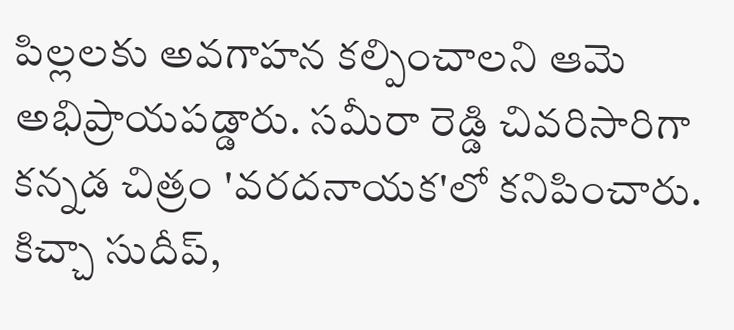పిల్లలకు అవగాహన కల్పించాలని ఆమె అభిప్రాయపడ్డారు. సమీరా రెడ్డి చివరిసారిగా కన్నడ చిత్రం 'వరదనాయక'లో కనిపించారు. కిచ్చా సుదీప్,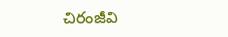చిరంజీవి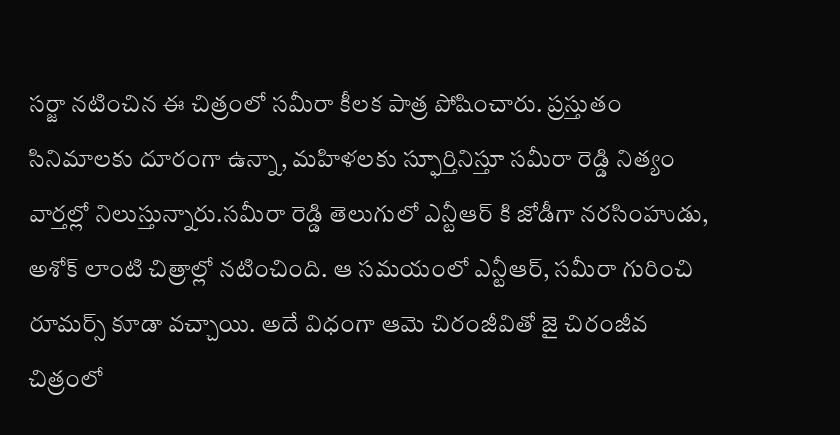సర్జా నటించిన ఈ చిత్రంలో సమీరా కీలక పాత్ర పోషించారు. ప్రస్తుతం సినిమాలకు దూరంగా ఉన్నా, మహిళలకు స్ఫూర్తినిస్తూ సమీరా రెడ్డి నిత్యం వార్తల్లో నిలుస్తున్నారు.సమీరా రెడ్డి తెలుగులో ఎన్టీఆర్ కి జోడీగా నరసింహుడు, అశోక్ లాంటి చిత్రాల్లో నటించింది. ఆ సమయంలో ఎన్టీఆర్, సమీరా గురించి రూమర్స్ కూడా వచ్చాయి. అదే విధంగా ఆమె చిరంజీవితో జై చిరంజీవ చిత్రంలో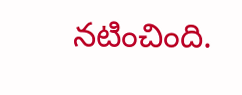నటించింది.